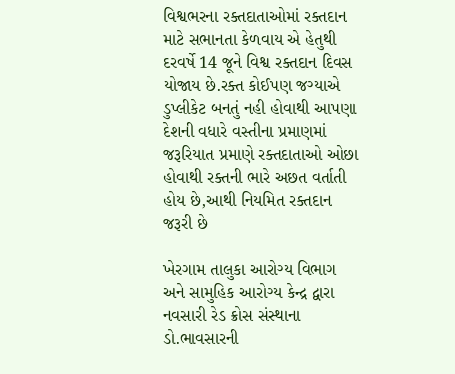વિશ્વભરના રક્તદાતાઓમાં રક્તદાન માટે સભાનતા કેળવાય એ હેતુથી દરવર્ષે 14 જૂને વિશ્વ રક્તદાન દિવસ યોજાય છે.રક્ત કોઈપણ જગ્યાએ ડુપ્લીકેટ બનતું નહી હોવાથી આપણા દેશની વધારે વસ્તીના પ્રમાણમાં જરૂરિયાત પ્રમાણે રક્તદાતાઓ ઓછા હોવાથી રક્તની ભારે અછત વર્તાતી હોય છે,આથી નિયમિત રક્તદાન જરૂરી છે

ખેરગામ તાલુકા આરોગ્ય વિભાગ અને સામુહિક આરોગ્ય કેન્દ્ર દ્વારા નવસારી રેડ ક્રોસ સંસ્થાના ડો.ભાવસારની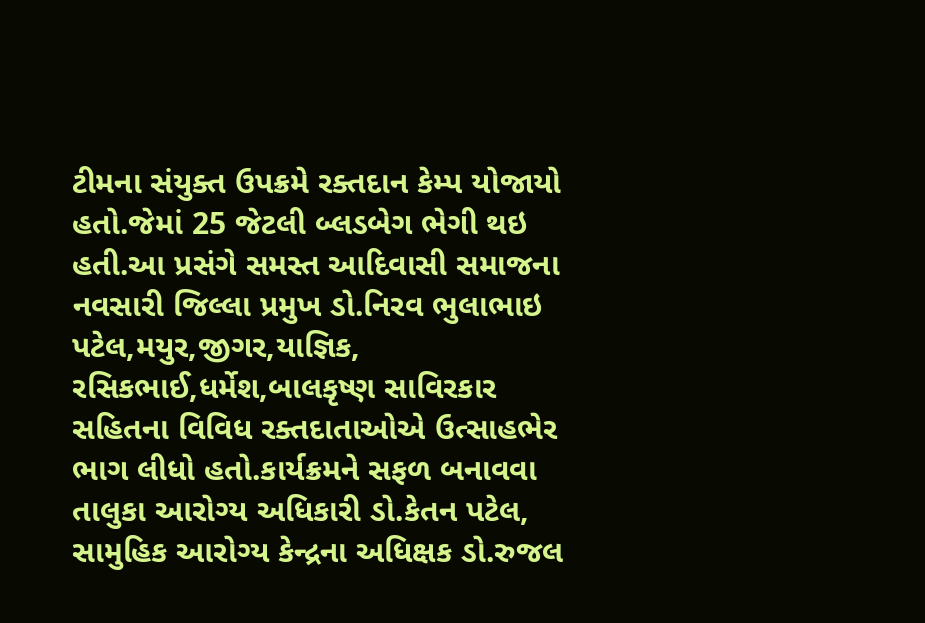ટીમના સંયુક્ત ઉપક્રમે રક્તદાન કેમ્પ યોજાયો હતો.જેમાં 25 જેટલી બ્લડબેગ ભેગી થઇ હતી.આ પ્રસંગે સમસ્ત આદિવાસી સમાજના નવસારી જિલ્લા પ્રમુખ ડો.નિરવ ભુલાભાઇ પટેલ,મયુર,જીગર,યાજ્ઞિક, રસિકભાઈ,ધર્મેશ,બાલકૃષ્ણ સાવિરકાર સહિતના વિવિધ રક્તદાતાઓએ ઉત્સાહભેર ભાગ લીધો હતો.કાર્યક્રમને સફળ બનાવવા તાલુકા આરોગ્ય અધિકારી ડો.કેતન પટેલ, સામુહિક આરોગ્ય કેન્દ્રના અધિક્ષક ડો.રુજલ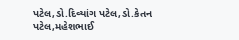પટેલ,ડો.દિવ્યાંગ પટેલ,ડો.કેતન પટેલ,મહેશભાઈ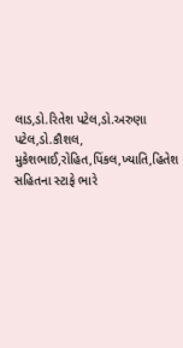લાડ,ડો.રિતેશ પટેલ,ડો.અરુણા પટેલ,ડો.કૌશલ, મુકેશભાઈ,રોહિત,પિંકલ,ખ્યાતિ,હિતેશ સહિતના સ્ટાફે ભારે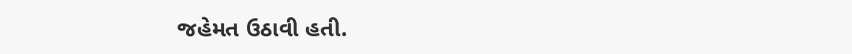જહેમત ઉઠાવી હતી.